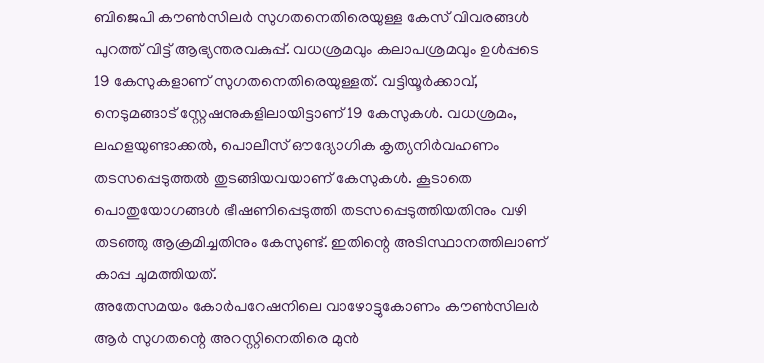ബിജെപി കൗൺസിലർ സുഗതനെതിരെയുള്ള കേസ് വിവരങ്ങൾ പുറത്ത് വിട്ട് ആഭ്യന്തരവകുപ്പ്. വധശ്രമവും കലാപശ്രമവും ഉൾപ്പടെ 19 കേസുകളാണ് സുഗതനെതിരെയുള്ളത്. വട്ടിയൂർക്കാവ്, നെടുമങ്ങാട് സ്റ്റേഷനുകളിലായിട്ടാണ് 19 കേസുകൾ. വധശ്രമം, ലഹളയുണ്ടാക്കൽ, പൊലീസ് ഔദ്യോഗിക കൃത്യനിർവഹണം തടസപ്പെടുത്തൽ തുടങ്ങിയവയാണ് കേസുകൾ. കൂടാതെ പൊതുയോഗങ്ങൾ ഭീഷണിപ്പെടുത്തി തടസപ്പെടുത്തിയതിനും വഴി തടഞ്ഞു ആക്രമിച്ചതിനും കേസുണ്ട്. ഇതിന്റെ അടിസ്ഥാനത്തിലാണ് കാപ്പ ചുമത്തിയത്.
അതേസമയം കോർപറേഷനിലെ വാഴോട്ടുകോണം കൗൺസിലർ ആർ സുഗതന്റെ അറസ്റ്റിനെതിരെ മുൻ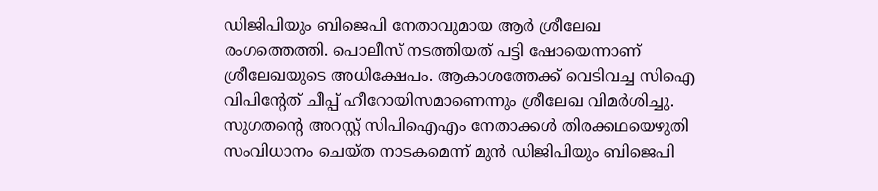ഡിജിപിയും ബിജെപി നേതാവുമായ ആർ ശ്രീലേഖ രംഗത്തെത്തി. പൊലീസ് നടത്തിയത് പട്ടി ഷോയെന്നാണ് ശ്രീലേഖയുടെ അധിക്ഷേപം. ആകാശത്തേക്ക് വെടിവച്ച സിഐ വിപിന്റേത് ചീപ്പ് ഹീറോയിസമാണെന്നും ശ്രീലേഖ വിമർശിച്ചു. സുഗതന്റെ അറസ്റ്റ് സിപിഐഎം നേതാക്കൾ തിരക്കഥയെഴുതി സംവിധാനം ചെയ്ത നാടകമെന്ന് മുൻ ഡിജിപിയും ബിജെപി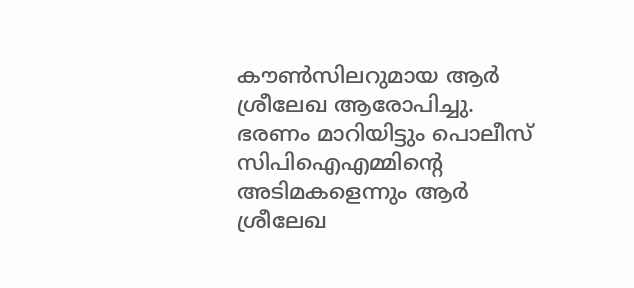കൗൺസിലറുമായ ആർ ശ്രീലേഖ ആരോപിച്ചു. ഭരണം മാറിയിട്ടും പൊലീസ് സിപിഐഎമ്മിന്റെ അടിമകളെന്നും ആർ ശ്രീലേഖ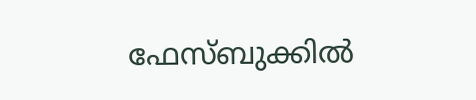ഫേസ്ബുക്കിൽ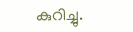കുറിച്ചു.